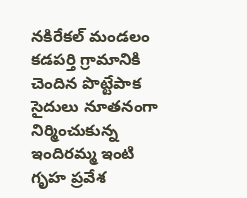నకిరేకల్ మండలం కడపర్తి గ్రామానికి చెందిన పొట్టేపాక సైదులు నూతనంగా నిర్మించుకున్న ఇందిరమ్మ ఇంటి గృహ ప్రవేశ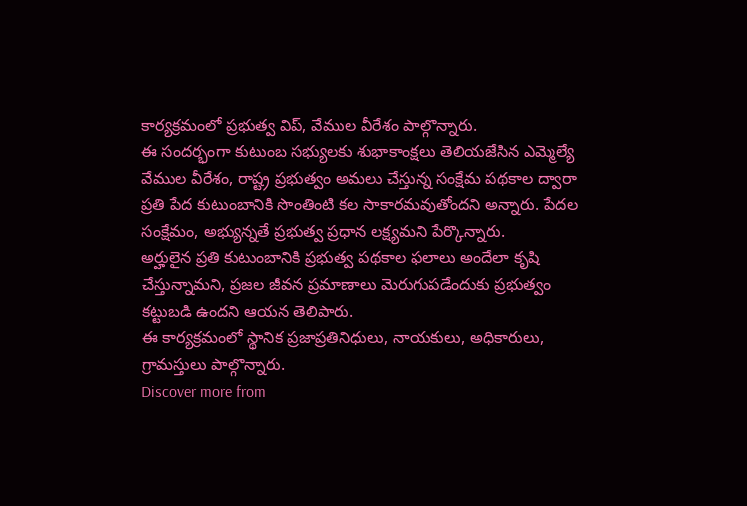కార్యక్రమంలో ప్రభుత్వ విప్, వేముల వీరేశం పాల్గొన్నారు.
ఈ సందర్భంగా కుటుంబ సభ్యులకు శుభాకాంక్షలు తెలియజేసిన ఎమ్మెల్యే వేముల వీరేశం, రాష్ట్ర ప్రభుత్వం అమలు చేస్తున్న సంక్షేమ పథకాల ద్వారా ప్రతి పేద కుటుంబానికి సొంతింటి కల సాకారమవుతోందని అన్నారు. పేదల సంక్షేమం, అభ్యున్నతే ప్రభుత్వ ప్రధాన లక్ష్యమని పేర్కొన్నారు.
అర్హులైన ప్రతి కుటుంబానికి ప్రభుత్వ పథకాల ఫలాలు అందేలా కృషి చేస్తున్నామని, ప్రజల జీవన ప్రమాణాలు మెరుగుపడేందుకు ప్రభుత్వం కట్టుబడి ఉందని ఆయన తెలిపారు.
ఈ కార్యక్రమంలో స్థానిక ప్రజాప్రతినిధులు, నాయకులు, అధికారులు, గ్రామస్తులు పాల్గొన్నారు.
Discover more from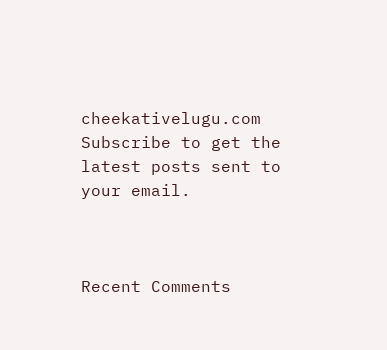cheekativelugu.com
Subscribe to get the latest posts sent to your email.



Recent Comments